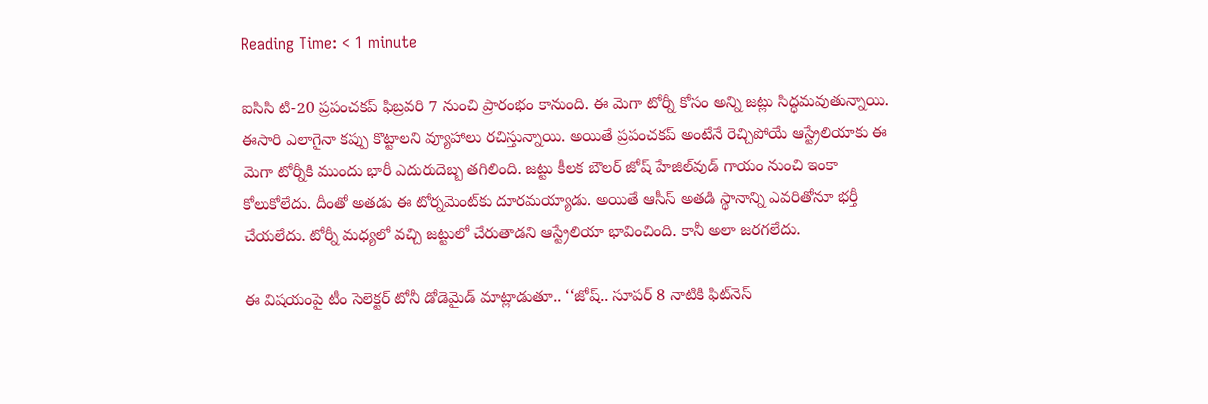Reading Time: < 1 minute

ఐసిసి టి-20 ప్రపంచకప్ ఫిబ్రవరి 7 నుంచి ప్రారంభం కానుంది. ఈ మెగా టోర్నీ కోసం అన్ని జట్లు సిద్ధమవుతున్నాయి. ఈసారి ఎలాగైనా కప్పు కొట్టాలని వ్యూహాలు రచిస్తున్నాయి. అయితే ప్రపంచకప్ అంటేనే రెచ్చిపోయే ఆస్ట్రేలియాకు ఈ మెగా టోర్నీకి ముందు భారీ ఎదురుదెబ్బ తగిలింది. జట్టు కీలక బౌలర్ జోష్ హేజిల్‌వుడ్ గాయం నుంచి ఇంకా కోలుకోలేదు. దీంతో అతడు ఈ టోర్నమెంట్‌కు దూరమయ్యాడు. అయితే ఆసీస్ అతడి స్థానాన్ని ఎవరితోనూ భర్తీ చేయలేదు. టోర్నీ మధ్యలో వచ్చి జట్టులో చేరుతాడని ఆస్ట్రేలియా భావించింది. కానీ అలా జరగలేదు.

ఈ విషయంపై టీం సెలెక్టర్ టోనీ డోడెమైడ్ మాట్లాడుతూ.. ‘‘జోష్.. సూపర్ 8 నాటికి ఫిట్‌నెస్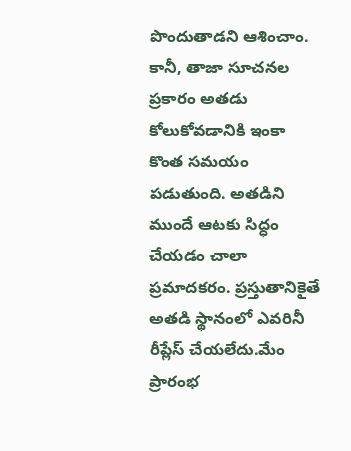పొందుతాడని ఆశించాం. కానీ, తాజా సూచనల ప్రకారం అతడు కోలుకోవడానికి ఇంకా కొంత సమయం పడుతుంది. అతడిని ముందే ఆటకు సిద్ధం చేయడం చాలా ప్రమాదకరం. ప్రస్తుతానికైతే అతడి స్థానంలో ఎవరినీ రీప్లేస్ చేయలేదు.మేం ప్రారంభ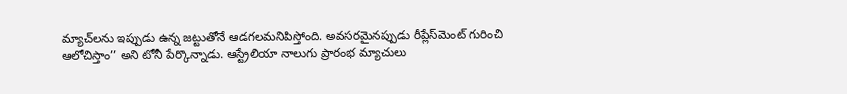మ్యాచ్‌లను ఇప్పుడు ఉన్న జట్టుతోనే ఆడగలమనిపిస్తోంది. అవసరమైనప్పుడు రీప్లేస్‌మెంట్ గురించి ఆలోచిస్తాం’’ అని టోనీ పేర్కొన్నాడు. ఆస్ట్రేలియా నాలుగు ప్రారంభ మ్యాచులు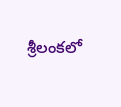శ్రీలంకలో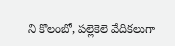ని కొలంబో, పల్లెకెలె వేదికలుగా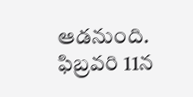ఆడనుంది. ఫిబ్రవరి 11న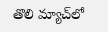తొలి మ్యాచ్‌లో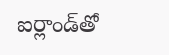ఐర్లాండ్‌తో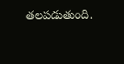తలపడుతుంది.